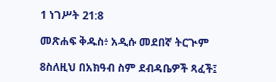1 ነገሥት 21:8

መጽሐፍ ቅዱስ፥ አዲሱ መደበኛ ትርጒም

8ስለዚህ በአክዓብ ስም ደብዳቤዎች ጻፈች፤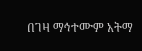በገዛ ማኅተሙም አትማ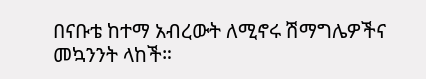በናቡቴ ከተማ አብረውት ለሚኖሩ ሽማግሌዎችና መኳንንት ላከች።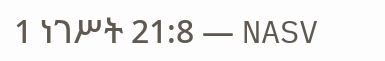1 ነገሥት 21:8 — NASV